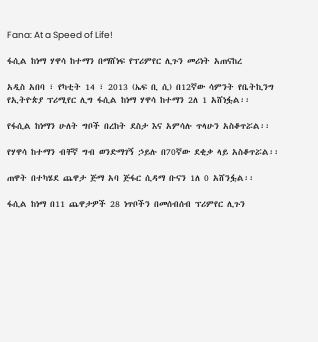Fana: At a Speed of Life!

ፋሲል ከነማ ሃዋሳ ከተማን በማሸነፍ የፕሪምየር ሊጉን መሪነት አጠናከረ

አዲስ አበባ ፣ የካቲት 14 ፣ 2013 (ኤፍ ቢ ሲ) በ12ኛው ሳምንት የቤትኪንግ የኢትዮጵያ ፕሪሚየር ሊግ ፋሲል ከነማ ሃዋሳ ከተማን 2ለ 1 አሸነፏል፡፡

የፋሲል ከነማን ሁለት ግቦች በረከት ደስታ እና አምሳሉ ጥላሁን አስቆጥሯል፡፡

የሃዋሳ ከተማን ብቸኛ ግብ ወንድማገኝ ኃይሉ በ70ኛው ደቂቃ ላይ አስቆጥሯል፡፡

ጠዋት በተካሄደ ጨዋታ ጅማ አባ ጅፋር ሲዳማ ቡናን 1ለ 0 አሸንፏል፡፡

ፋሲል ከነማ በ11 ጨዋታዎች 28 ነጥቦችን በመሰብሰብ ፕሪምየር ሊጉን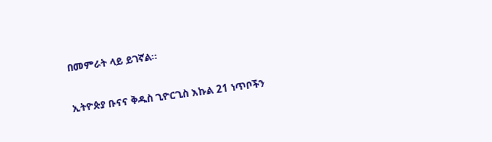በመምራት ላይ ይገኛል፡፡

ኢትዮጵያ ቡናና ቅዱስ ጊዮርጊስ እኩል 21 ነጥቦችን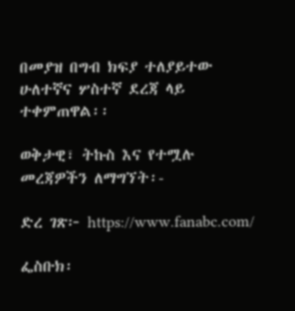በመያዝ በግብ ክፍያ ተለያይተው ሁለተኛና ሦስተኛ ደረጃ ላይ ተቀምጠዋል፡፡

ወቅታዊ፣ ትኩስ እና የተሟሉ መረጃዎችን ለማግኘት፡-

ድረ ገጽ፦ https://www.fanabc.com/

ፌስቡክ፡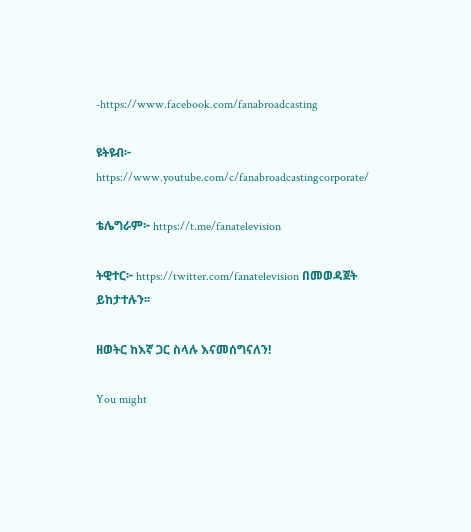-https://www.facebook.com/fanabroadcasting

ዩትዩብ፦ https://www.youtube.com/c/fanabroadcastingcorporate/

ቴሌግራም፦ https://t.me/fanatelevision

ትዊተር፦ https://twitter.com/fanatelevision በመወዳጀት ይከታተሉን፡፡

ዘወትር ከእኛ ጋር ስላሉ እናመሰግናለን!

You might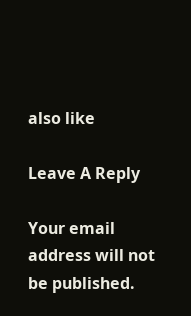also like

Leave A Reply

Your email address will not be published.